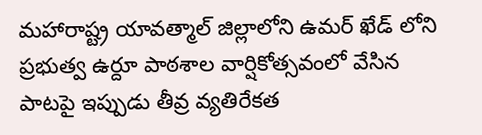మహారాష్ట్ర యావత్మాల్ జిల్లాలోని ఉమర్ ఖేడ్ లోని ప్రభుత్వ ఉర్దూ పాఠశాల వార్షికోత్సవంలో వేసిన పాటపై ఇప్పుడు తీవ్ర వ్యతిరేకత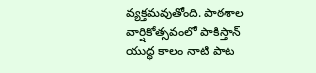వ్యక్తమవుతోంది. పాఠశాల వార్షికోత్సవంలో పాకిస్తాన్ యుద్ధ కాలం నాటి పాట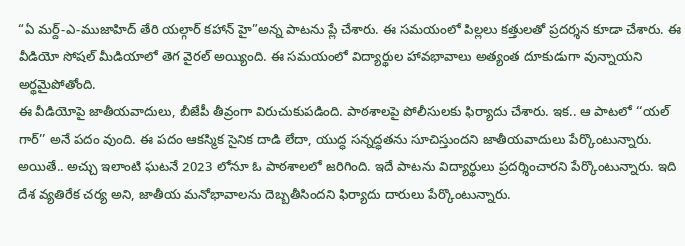“ఏ మర్ద్-ఎ-ముజాహిద్ తేరి యల్గార్ కహాన్ హై”అన్న పాటను ప్లే చేశారు. ఈ సమయంలో పిల్లలు కత్తులతో ప్రదర్శన కూడా చేశారు. ఈ వీడియో సోషల్ మీడియాలో తెగ వైరల్ అయ్యింది. ఈ సమయంలో విద్యార్థుల హావభావాలు అత్యంత దూకుడుగా వున్నాయని అర్థమైపోతోంది.
ఈ వీడియోపై జాతీయవాదులు, బీజేపీ తీవ్రంగా విరుచుకుపడింది. పాఠశాలపై పోలీసులకు ఫిర్యాదు చేశారు. ఇక.. ఆ పాటలో ‘‘యల్ గార్’’ అనే పదం వుంది. ఈ పదం ఆకస్మిక సైనిక దాడి లేదా, యుద్ధ సన్నద్ధతను సూచిస్తుందని జాతీయవాదులు పేర్కొంటున్నారు.
అయితే.. అచ్చు ఇలాంటి ఘటనే 2023 లోనూ ఓ పాఠశాలలో జరిగింది. ఇదే పాటను విద్యార్థులు ప్రదర్శించారని పేర్కొంటున్నారు. ఇది దేశ వ్యతిరేక చర్య అని, జాతీయ మనోభావాలను దెబ్బతీసిందని ఫిర్యాదు దారులు పేర్కొంటున్నారు.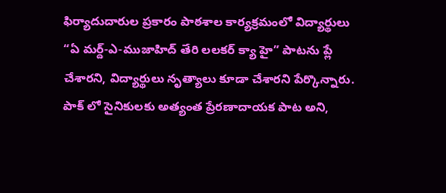ఫిర్యాదుదారుల ప్రకారం పాఠశాల కార్యక్రమంలో విద్యార్థులు “ఏ మర్ద్-ఎ-ముజాహిద్ తేరి లలకర్ క్యా హై” పాటను ప్లే చేశారని, విద్యార్థులు నృత్యాలు కూడా చేశారని పేర్కొన్నారు. పాక్ లో సైనికులకు అత్యంత ప్రేరణాదాయక పాట అని,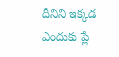దీనిని ఇక్కడ ఎందుకు ప్లే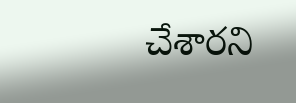చేశారని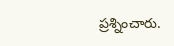ప్రశ్నించారు.